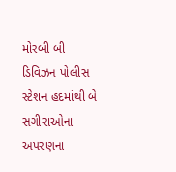મોરબી બી ડિવિઝન પોલીસ સ્ટેશન હદમાંથી બે સગીરાઓના અપરણના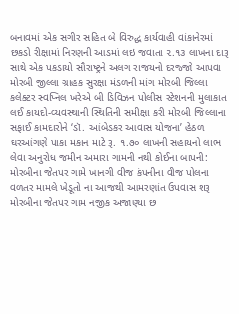બનાવમાં એક સગીર સહિત બે વિરુદ્ધ કાર્યવાહી વાંકાનેરમાં છકડો રીક્ષામાં નિરણની આડમાં લઇ જવાતા ૨.૧૩ લાખના દારૂ સાથે એક પકડાયો સૌરાષ્ટ્રને અલગ રાજયનો દરજ્જો આપવા મોરબી જીલ્લા ગ્રાહક સુરક્ષા મંડળની માંગ મોરબી જિલ્લા કલેક્ટર સ્વપ્નિલ ખરેએ બી ડિવિઝન પોલીસ સ્ટેશનની મુલાકાત લઈ કાયદો-વ્યવસ્થાની સ્થિતિની સમીક્ષા કરી મોરબી જિલ્લાના સફાઈ કામદારોને ‘ડૉ. આંબેડકર આવાસ યોજના’ હેઠળ ઘરઆંગણે પાકા મકાન માટે રૂ. ૧.૭૦ લાખની સહાયનો લાભ લેવા અનુરોધ જમીન અમારા ગામની નથી કોઈના બાપની: મોરબીના જેતપર ગામે ખાનગી વીજ કંપનીના વીજ પોલના વળતર મામલે ખેડૂતો ના આજથી આમરણાંત ઉપવાસ શરૂ મોરબીના જેતપર ગામ નજીક અજાણ્યા છ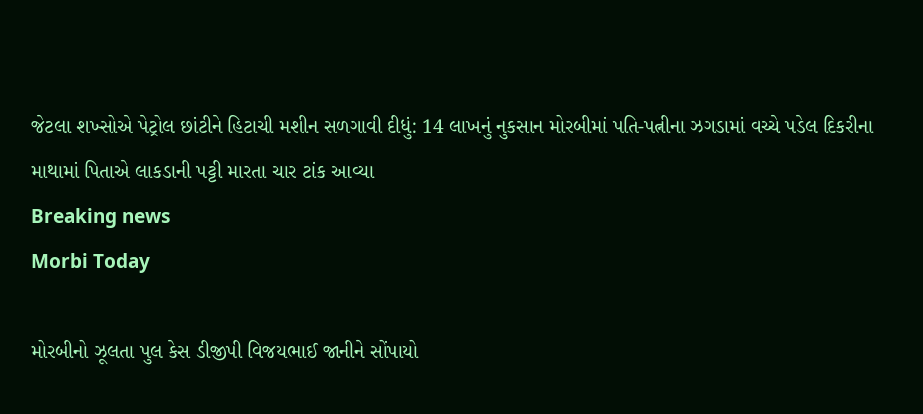જેટલા શખ્સોએ પેટ્રોલ છાંટીને હિટાચી મશીન સળગાવી દીધું: 14 લાખનું નુકસાન મોરબીમાં પતિ-પત્નીના ઝગડામાં વચ્ચે પડેલ દિકરીના માથામાં પિતાએ લાકડાની પટ્ટી મારતા ચાર ટાંક આવ્યા
Breaking news
Morbi Today

મોરબીનો ઝૂલતા પુલ કેસ ડીજીપી વિજયભાઈ જાનીને સોંપાયો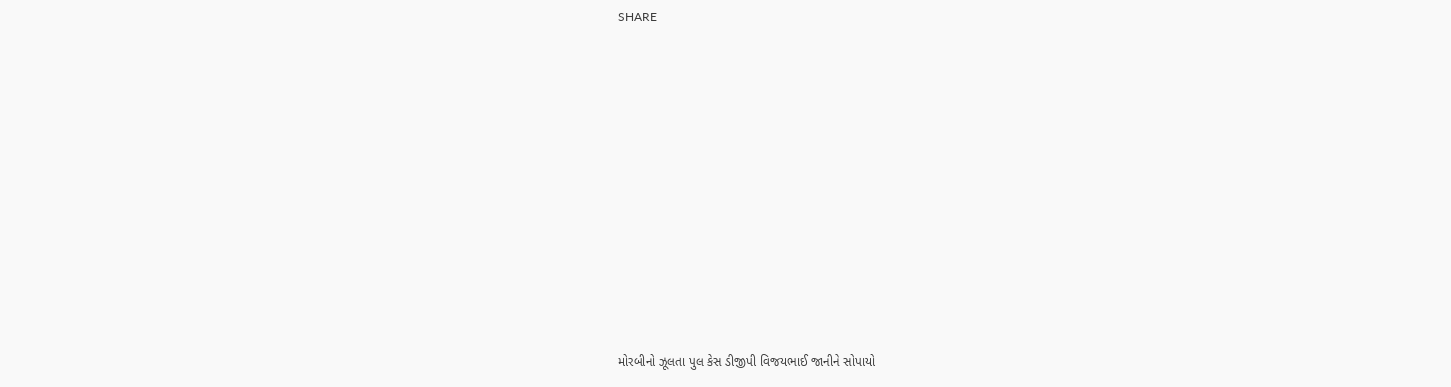SHARE











મોરબીનો ઝૂલતા પુલ કેસ ડીજીપી વિજયભાઈ જાનીને સોપાયો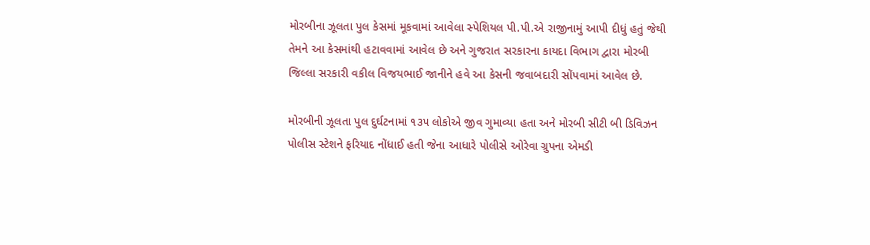મોરબીના ઝૂલતા પુલ કેસમાં મૂકવામાં આવેલા સ્પેશિયલ પી.પી.એ રાજીનામું આપી દીધું હતું જેથી તેમને આ કેસમાંથી હટાવવામાં આવેલ છે અને ગુજરાત સરકારના કાયદા વિભાગ દ્વારા મોરબી જિલ્લા સરકારી વકીલ વિજયભાઈ જાનીને હવે આ કેસની જવાબદારી સોંપવામાં આવેલ છે.

મોરબીની ઝૂલતા પુલ દુર્ઘટનામાં ૧૩૫ લોકોએ જીવ ગુમાવ્યા હતા અને મોરબી સીટી બી ડિવિઝન પોલીસ સ્ટેશને ફરિયાદ નોંધાઈ હતી જેના આધારે પોલીસે ઓરેવા ગ્રુપના એમડી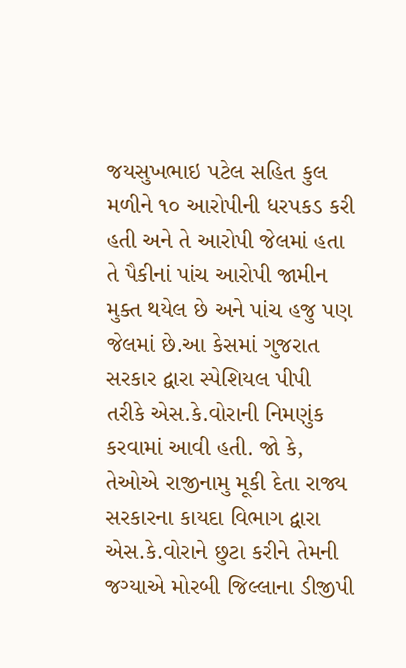જયસુખભાઇ પટેલ સહિત કુલ મળીને ૧૦ આરોપીની ધરપકડ કરી હતી અને તે આરોપી જેલમાં હતા તે પૈકીનાં પાંચ આરોપી જામીન મુક્ત થયેલ છે અને પાંચ હજુ પણ જેલમાં છે.આ કેસમાં ગુજરાત સરકાર દ્વારા સ્પેશિયલ પીપી તરીકે એસ.કે.વોરાની નિમણુંક કરવામાં આવી હતી. જો કે, તેઓએ રાજીનામુ મૂકી દેતા રાજ્ય સરકારના કાયદા વિભાગ દ્વારા એસ.કે.વોરાને છુટા કરીને તેમની જગ્યાએ મોરબી જિલ્લાના ડીજીપી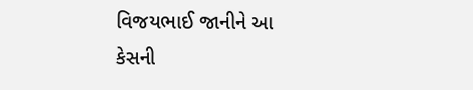વિજયભાઈ જાનીને આ કેસની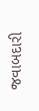જવાબદારી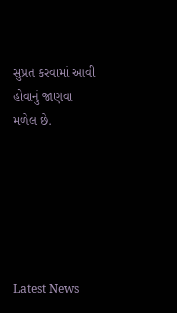સુપ્રત કરવામાં આવી હોવાનું જાણવા મળેલ છે.






Latest News